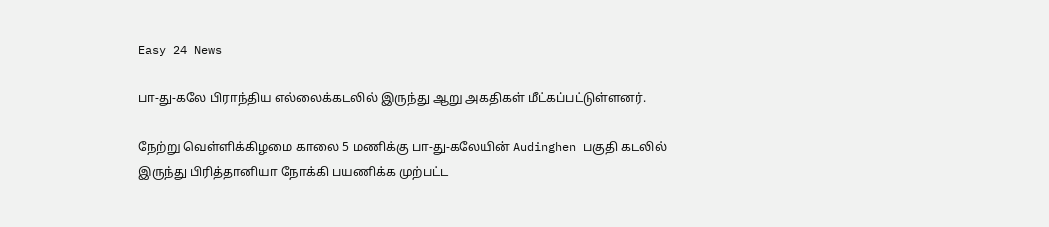Easy 24 News

பா-து-கலே பிராந்திய எல்லைக்கடலில் இருந்து ஆறு அகதிகள் மீட்கப்பட்டுள்ளனர்.

நேற்று வெள்ளிக்கிழமை காலை 5 மணிக்கு பா-து-கலேயின் Audinghen பகுதி கடலில் இருந்து பிரித்தானியா நோக்கி பயணிக்க முற்பட்ட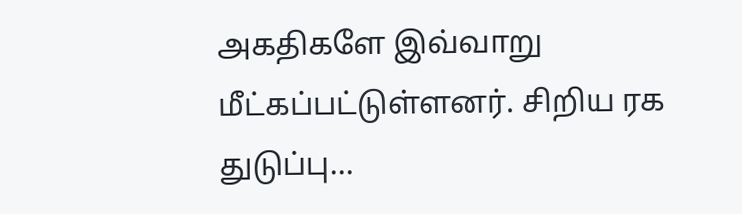அகதிகளே இவ்வாறு மீட்கப்பட்டுள்ளனர். சிறிய ரக துடுப்பு...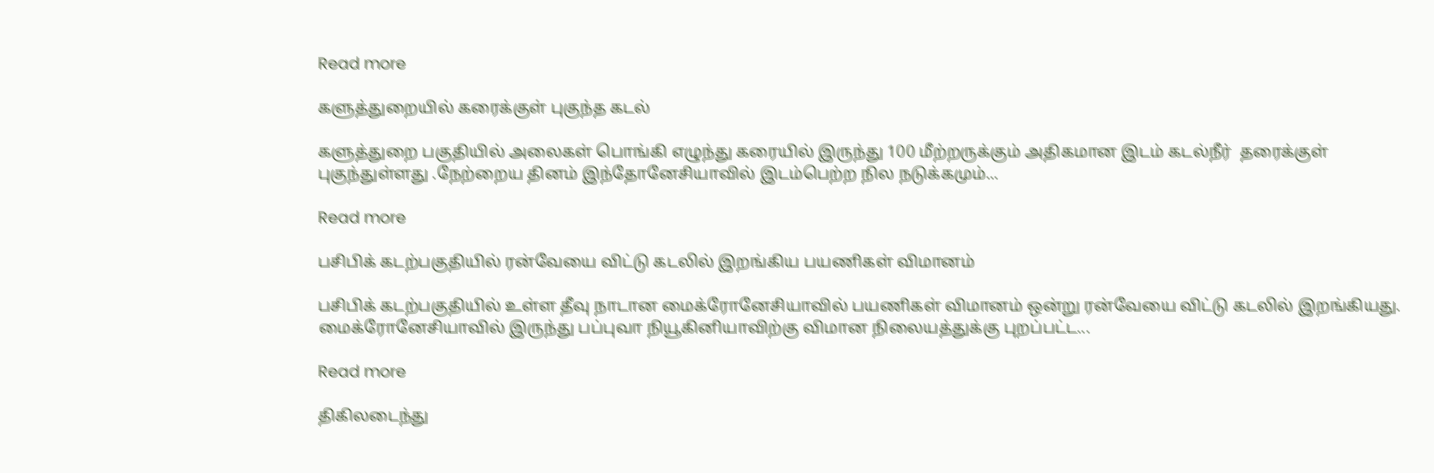Read more

களுத்துறையில் கரைக்குள் புகுந்த கடல்

களுத்துறை பகுதியில் அலைகள் பொங்கி எழுந்து கரையில் இருந்து 100 மீற்றருக்கும் அதிகமான இடம் கடல்நீர்  தரைக்குள் புகுந்துள்ளது .நேற்றைய தினம் இந்தோனேசியாவில் இடம்பெற்ற நில நடுக்கமும்...

Read more

பசிபிக் கடற்பகுதியில் ரன்வேயை விட்டு கடலில் இறங்கிய பயணிகள் விமானம்

பசிபிக் கடற்பகுதியில் உள்ள தீவு நாடான மைக்ரோனேசியாவில் பயணிகள் விமானம் ஒன்று ரன்வேயை விட்டு கடலில் இறங்கியது. மைக்ரோனேசியாவில் இருந்து பப்புவா நியூகினியாவிற்கு விமான நிலையத்துக்கு புறப்பட்ட...

Read more

திகிலடைந்து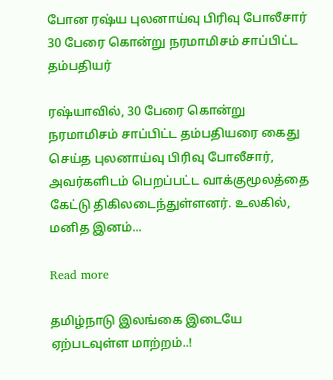போன ரஷ்ய புலனாய்வு பிரிவு போலீசார் 30 பேரை கொன்று நரமாமிசம் சாப்பிட்ட தம்பதியர்

ரஷ்யாவில், 30 பேரை கொன்று நரமாமிசம் சாப்பிட்ட தம்பதியரை கைது செய்த புலனாய்வு பிரிவு போலீசார், அவர்களிடம் பெறப்பட்ட வாக்குமூலத்தை கேட்டு திகிலடைந்துள்ளனர். உலகில், மனித இனம்...

Read more

தமிழ்நாடு இலங்கை இடையே ஏற்படவுள்ள மாற்றம்..!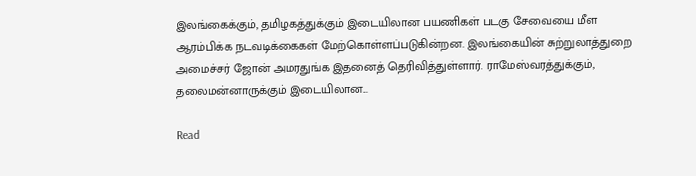இலங்கைக்கும், தமிழகத்துக்கும் இடையிலான பயணிகள் படகு சேவையை மீள ஆரம்பிக்க நடவடிக்கைகள் மேற்கொள்ளப்படுகின்றன. இலங்கையின் சுற்றுலாத்துறை அமைச்சர் ஜோன் அமரதுங்க இதனைத் தெரிவித்துள்ளார். ராமேஸ்வரத்துக்கும், தலைமன்னாருக்கும் இடையிலான...

Read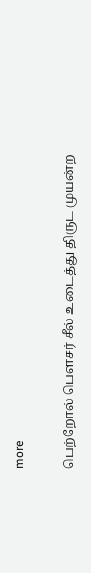more

பெற்றோல் பௌசர் சீல் உடைத்து திருட முயன்ற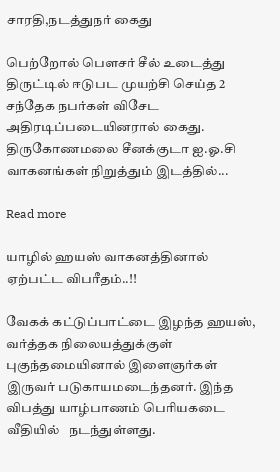சாரதி,நடத்துநர் கைது

பெற்றோல் பௌசர் சீல் உடைத்து திருட்டில் ஈடுபட முயற்சி செய்த 2 சந்தேக நபர்கள் விசேட அதிரடிப்படையினரால் கைது. திருகோணமலை சீனக்குடா ஐ.ஓ.சி வாகனங்கள் நிறுத்தும் இடத்தில்...

Read more

யாழில் ஹயஸ் வாகனத்தினால் ஏற்பட்ட விபரீதம்..!!

வேகக் கட்டுப்பாட்டை இழந்த ஹயஸ், வர்த்தக நிலையத்துக்குள் புகுந்தமையினால் இளைஞர்கள் இருவர் படுகாயமடைந்தனர். இந்த விபத்து யாழ்பாணம் பெரியகடை வீதியில்   நடந்துள்ளது.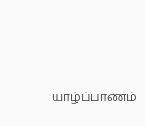யாழ்ப்பாணம்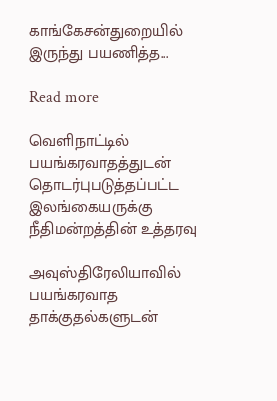காங்கேசன்துறையில் இருந்து பயணித்த...

Read more

வெளிநாட்டில் பயங்கரவாதத்துடன் தொடர்புபடுத்தப்பட்ட இலங்கையருக்கு நீதிமன்றத்தின் உத்தரவு

அவுஸ்திரேலியாவில் பயங்கரவாத தாக்குதல்களுடன்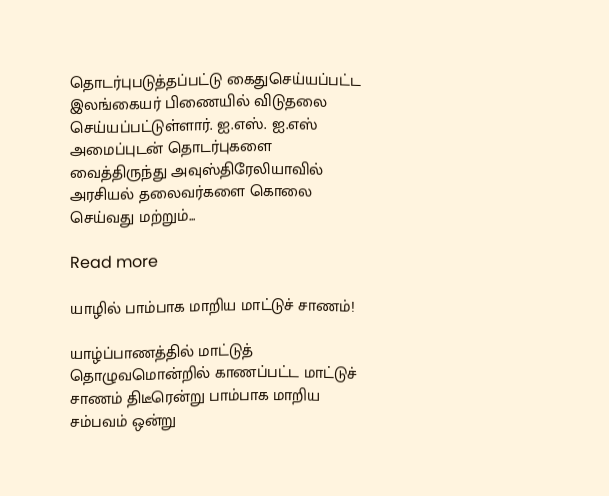தொடர்புபடுத்தப்பட்டு கைதுசெய்யப்பட்ட இலங்கையர் பிணையில் விடுதலை செய்யப்பட்டுள்ளார். ஐ.எஸ். ஐ.எஸ் அமைப்புடன் தொடர்புகளை வைத்திருந்து அவுஸ்திரேலியாவில் அரசியல் தலைவர்களை கொலை செய்வது மற்றும்...

Read more

யாழில் பாம்பாக மாறிய மாட்டுச் சாணம்!

யாழ்ப்பாணத்தில் மாட்டுத் தொழுவமொன்றில் காணப்பட்ட மாட்டுச் சாணம் திடீரென்று பாம்பாக மாறிய சம்பவம் ஒன்று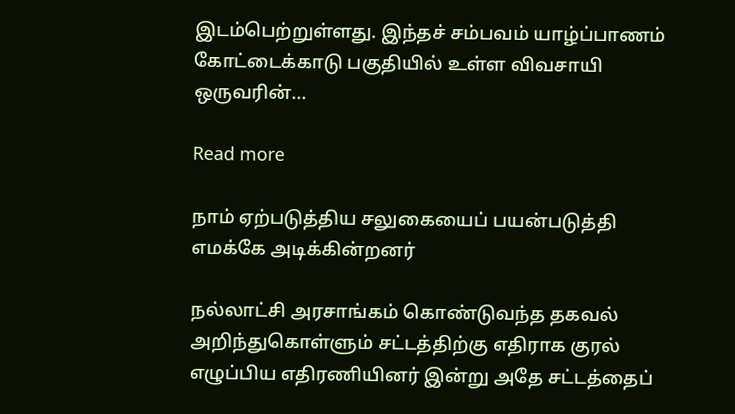இடம்பெற்றுள்ளது. இந்தச் சம்பவம் யாழ்ப்பாணம் கோட்டைக்காடு பகுதியில் உள்ள விவசாயி ஒருவரின்...

Read more

நாம் ஏற்படுத்திய சலுகையைப் பயன்படுத்தி எமக்கே அடிக்கின்றனர்

நல்லாட்சி அரசாங்கம் கொண்டுவந்த தகவல் அறிந்துகொள்ளும் சட்டத்திற்கு எதிராக குரல் எழுப்பிய எதிரணியினர் இன்று அதே சட்டத்தைப்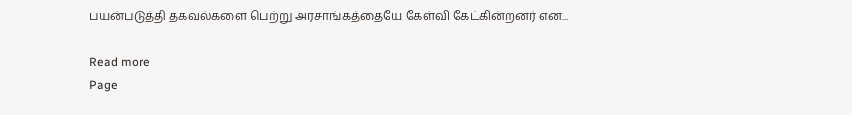பயன்படுத்தி தகவல்களை பெற்று அரசாங்கத்தையே கேள்வி கேட்கின்றனர் என...

Read more
Page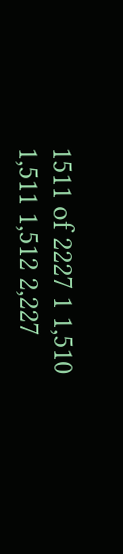1511 of 2227 1 1,510 1,511 1,512 2,227